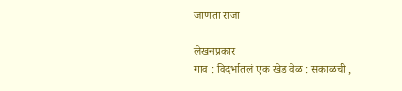जाणता राजा

लेखनप्रकार
गाव : विदर्भातलं एक खेड वेळ : सकाळची ,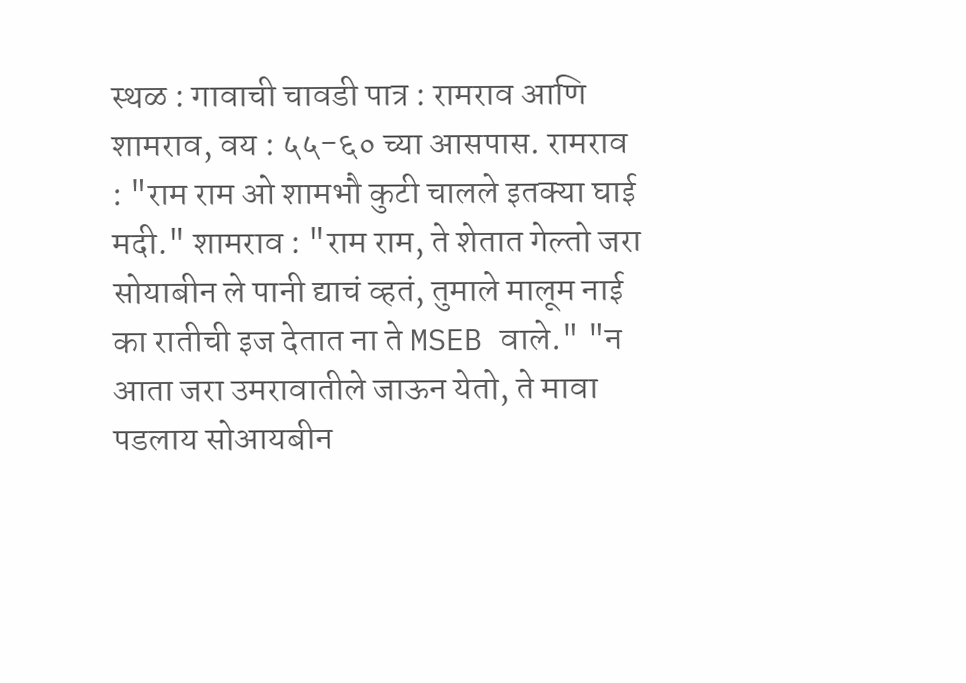स्थळ : गावाची चावडी पात्र : रामराव आणि शामराव, वय : ५५-६० च्या आसपास. रामराव : "राम राम ओ शामभौ कुटी चालले इतक्या घाई मदी." शामराव : "राम राम, ते शेतात गेल्तो जरा सोयाबीन ले पानी द्याचं व्हतं, तुमाले मालूम नाई का रातीची इज देतात ना ते MSEB वाले." "न आता जरा उमरावातीले जाऊन येतो, ते मावा पडलाय सोआयबीन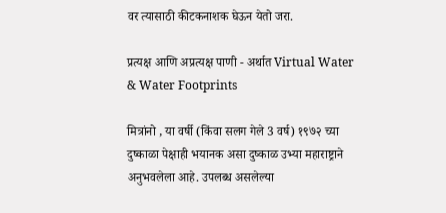वर त्यासाठी कीटकनाशक घेऊन येतो जरा.

प्रत्यक्ष आणि अप्रत्यक्ष पाणी - अर्थात Virtual Water & Water Footprints

मित्रांनो , या वर्षी (किंवा सलग गेले 3 वर्ष) १९७२ च्या दुष्काळा पेक्षाही भयानक असा दुष्काळ उभ्या महाराष्ट्राने अनुभवलेला आहे. उपलब्ध असलेल्या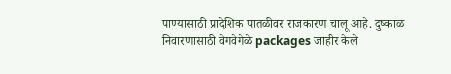पाण्यासाठी प्रादेशिक पातळीवर राजकारण चालू आहे. दुष्काळ निवारणासाठी वेगवेगेळे packages जाहीर केले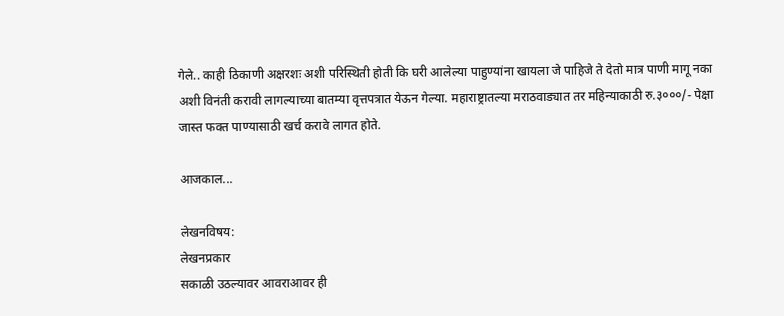गेले.. काही ठिकाणी अक्षरशः अशी परिस्थिती होती कि घरी आलेल्या पाहुण्यांना खायला जे पाहिजे ते देतो मात्र पाणी मागू नका अशी विनंती करावी लागल्याच्या बातम्या वृत्तपत्रात येऊन गेल्या. महाराष्ट्रातल्या मराठवाड्यात तर महिन्याकाठी रु.३०००/- पेक्षा जास्त फक्त पाण्यासाठी खर्च करावे लागत होते.

आजकाल...

लेखनविषय:
लेखनप्रकार
सकाळी उठल्यावर आवराआवर ही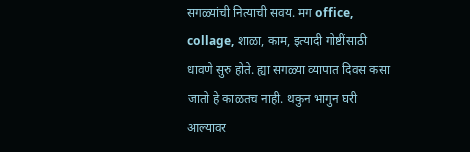सगळ्यांची नित्याची सवय. मग office, collage, शाळा, काम, इत्यादी गोष्टींसाठी धावणे सुरु होते. ह्या सगळ्या व्यापात दिवस कसा जातो हे काळतच नाही. थकुन भागुन घरी आल्यावर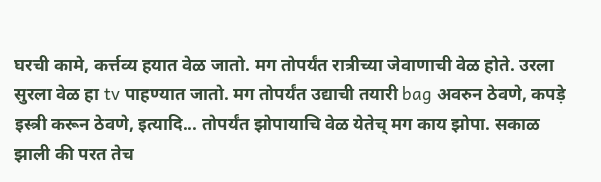घरची कामे, कर्त्तव्य हयात वेळ जातो. मग तोपर्यंत रात्रीच्या जेवाणाची वेळ होते. उरला सुरला वेळ हा tv पाहण्यात जातो. मग तोपर्यंत उद्याची तयारी bag अवरुन ठेवणे, कपड़े इस्त्री करून ठेवणे, इत्यादि... तोपर्यंत झोपायाचि वेळ येतेच् मग काय झोपा. सकाळ झाली की परत तेच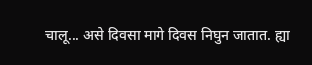चालू... असे दिवसा मागे दिवस निघुन जातात. ह्या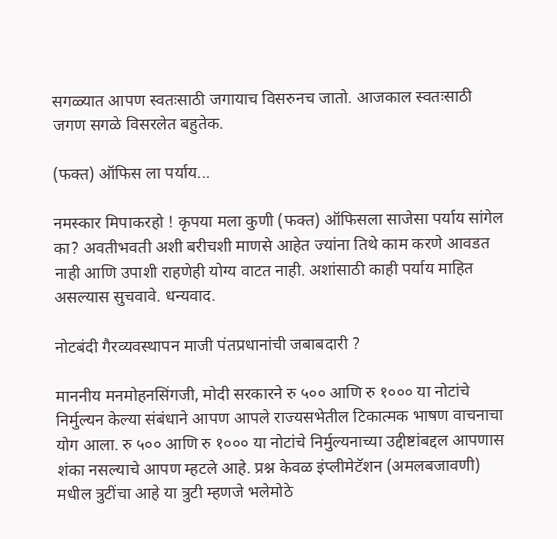सगळ्यात आपण स्वतःसाठी जगायाच विसरुनच जातो. आजकाल स्वतःसाठी जगण सगळे विसरलेत बहुतेक.

(फक्त) ऑफिस ला पर्याय...

नमस्कार मिपाकरहो ! कृपया मला कुणी (फक्त) ऑफिसला साजेसा पर्याय सांगेल का? अवतीभवती अशी बरीचशी माणसे आहेत ज्यांना तिथे काम करणे आवडत नाही आणि उपाशी राहणेही योग्य वाटत नाही. अशांसाठी काही पर्याय माहित असल्यास सुचवावे. धन्यवाद.

नोटबंदी गैरव्यवस्थापन माजी पंतप्रधानांची जबाबदारी ?

माननीय मनमोहनसिंगजी, मोदी सरकारने रु ५०० आणि रु १००० या नोटांचे निर्मुल्यन केल्या संबंधाने आपण आपले राज्यसभेतील टिकात्मक भाषण वाचनाचा योग आला. रु ५०० आणि रु १००० या नोटांचे निर्मुल्यनाच्या उद्दीष्टांबद्दल आपणास शंका नसल्याचे आपण म्हटले आहे. प्रश्न केवळ इंप्लीमेटॅशन (अमलबजावणी) मधील त्रुटींचा आहे या त्रुटी म्हणजे भलेमोठे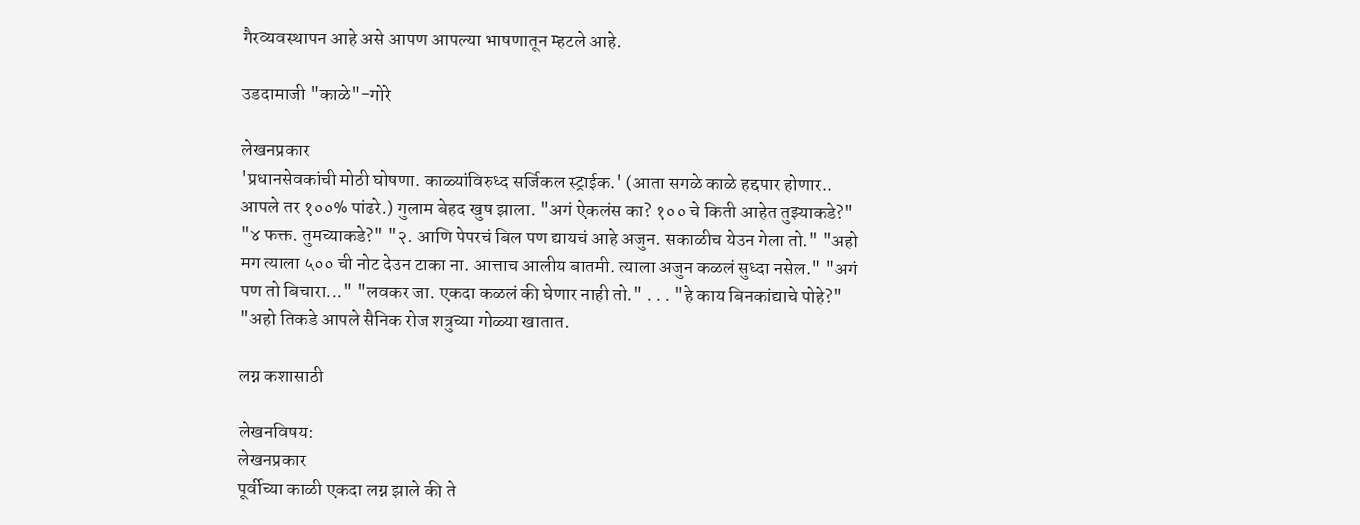गैरव्यवस्थापन आहे असे आपण आपल्या भाषणातून म्हटले आहे.

उडदामाजी "काळे"-गोरे

लेखनप्रकार
'प्रधानसेवकांची मोठी घोषणा. काळ्यांविरुध्द सर्जिकल स्ट्राईक.' (आता सगळे काळे हद्दपार होणार.. आपले तर १००% पांढरे.) गुलाम बेहद खुष झाला. "अगं ऐकलंस का? १०० चे किती आहेत तुझ्याकडे?" "४ फक्त. तुमच्याकडे?" "२. आणि पेपरचं बिल पण द्यायचं आहे अजुन. सकाळीच येउन गेला तो." "अहो मग त्याला ५०० ची नोट देउन टाका ना. आत्ताच आलीय बातमी. त्याला अजुन कळलं सुध्दा नसेल." "अगं पण तो बिचारा..." "लवकर जा. एकदा कळलं की घेणार नाही तो." . . . "हे काय बिनकांद्याचे पोहे?" "अहो तिकडे आपले सैनिक रोज शत्रुच्या गोळ्या खातात.

लग्न कशासाठी

लेखनविषय:
लेखनप्रकार
पूर्वीच्या काळी एकदा लग्न झाले की ते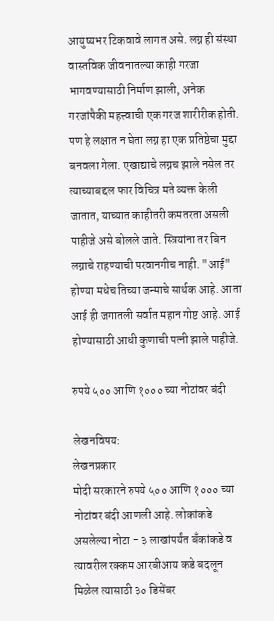आयुष्यभर टिकवावे लागत असे. लग्न ही संस्था वास्तविक जीवनातल्या काही गरजा भागवण्यासाठी निर्माण झाली, अनेक गरजांपैकी महत्त्वाची एक गरज शारीरीक होती. पण हे लक्षात न घेता लग्न हा एक प्रतिष्ठेचा मुद्दा बनवला गेला. एखाद्याचे लग्नच झाले नसेल तर त्याच्याबद्दल फार विचित्र मते व्यक्त केली जातात, याच्यात काहीतरी कमतरता असली पाहीजे असे बोलले जाते. स्त्रियांना तर बिन लग्नाचे राहण्याची परवानगीच नाही. "आई" होण्या मधेच तिच्या जन्माचे सार्थक आहे. आता आई ही जगातली सर्वात महान गोष्ट आहे. आई होण्यासाठी आधी कुणाची पत्नी झाले पाहीजे.

रुपये ५०० आणि १००० च्या नोटांवर बंदी

लेखनविषय:
लेखनप्रकार
मोदी सरकारने रुपये ५०० आणि १००० च्या नोटांवर बंदी आणली आहे. लोकांकडे असलेल्या नोटा - ३ लाखांपर्यंत बँकांकडे व त्यावरील रक्कम आरबीआय कडे बदलून मिळेल त्यासाठी ३० डिसेंबर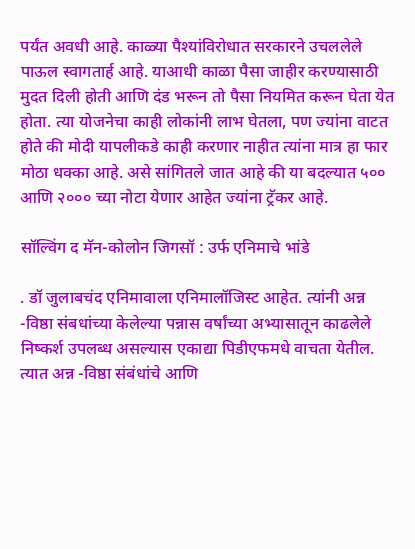पर्यंत अवधी आहे. काळ्या पैश्यांविरोधात सरकारने उचललेले पाऊल स्वागतार्ह आहे. याआधी काळा पैसा जाहीर करण्यासाठी मुदत दिली होती आणि दंड भरून तो पैसा नियमित करून घेता येत होता. त्या योजनेचा काही लोकांनी लाभ घेतला, पण ज्यांना वाटत होते की मोदी यापलीकडे काही करणार नाहीत त्यांना मात्र हा फार मोठा धक्का आहे. असे सांगितले जात आहे की या बदल्यात ५०० आणि २००० च्या नोटा येणार आहेत ज्यांना ट्रॅकर आहे.

सॉल्विंग द मॅन-कोलोन जिगसॉ : उर्फ एनिमाचे भांडे

. डॉ जुलाबचंद एनिमावाला एनिमालॉजिस्ट आहेत. त्यांनी अन्न -विष्ठा संबधांच्या केलेल्या पन्नास वर्षांच्या अभ्यासातून काढलेले निष्कर्श उपलब्ध असल्यास एकाद्या पिडीएफमधे वाचता येतील. त्यात अन्न -विष्ठा संबंधांचे आणि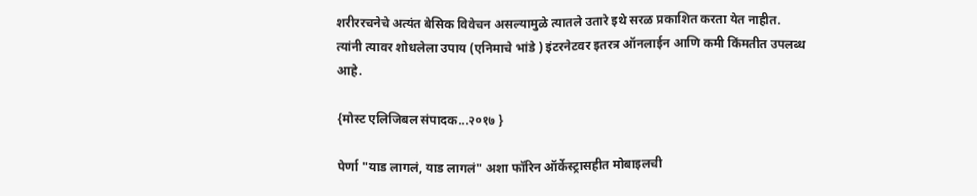शरीररचनेचे अत्यंत बेसिक विवेचन असल्यामुळे त्यातले उतारे इथे सरळ प्रकाशित करता येत नाहीत. त्यांनी त्यावर शोधलेला उपाय (एनिमाचे भांडे ) इंटरनेटवर इतरत्र ऑनलाईन आणि कमी किंमतीत उपलब्ध आहे.

{मोस्ट एलिजिबल संपादक...२०१७ }

पेर्णा "याड लागलं, याड लागलं" अशा फॉरिन ऑर्केस्ट्रासहीत मोबाइलची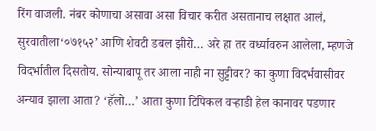रिंग वाजली. नंबर कोणाचा असावा असा विचार करीत असतानाच लक्षात आलं, सुरवातीला‘०७१५२’ आणि शेवटी डबल झीरो… अरे हा तर वर्ध्यावरुन आलेला, म्हणजे विदर्भातील दिसतोय. सोन्याबापू तर आला नाही ना सुट्टीवर? का कुणा विदर्भवासीवर अन्याव झाला आता? ‘हॅलो…’ आता कुणा टिपिकल वर्‍हाडी हेल कानावर पडणार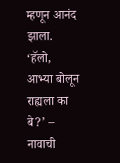म्हणून आनंद झाला. ‘हॅलो, आभ्या बोलून राह्यला का बे?’ – नावाची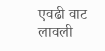एवढी वाट लावली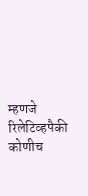म्हणजे रिलेटिव्हपैकी कोणीच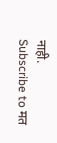नाही.
Subscribe to मत